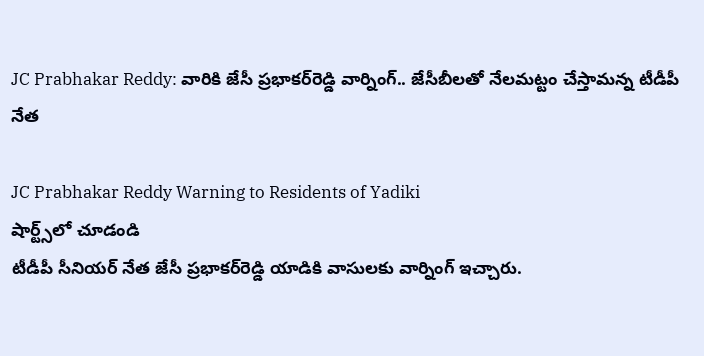JC Prabhakar Reddy: వారికి జేసీ ప్ర‌భాక‌ర్‌రెడ్డి వార్నింగ్‌.. జేసీబీల‌తో నేల‌మ‌ట్టం చేస్తామ‌న్న టీడీపీ నేత‌

JC Prabhakar Reddy Warning to Residents of Yadiki
షార్ట్స్‌లో చూడండి
టీడీపీ సీనియ‌ర్ నేత జేసీ ప్ర‌భాక‌ర్‌రెడ్డి యాడికి వాసుల‌కు వార్నింగ్ ఇచ్చారు.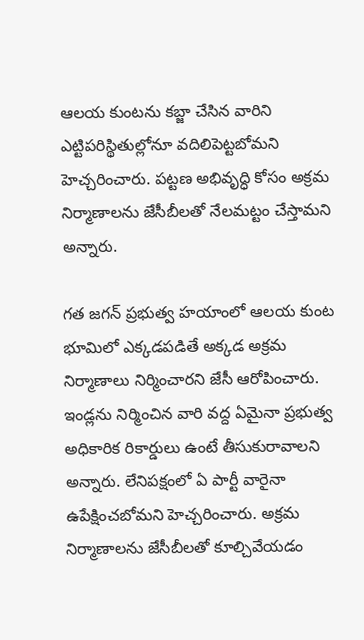ఆల‌య కుంట‌ను క‌బ్జా చేసిన వారిని ఎట్టిప‌రిస్థితుల్లోనూ వ‌దిలిపెట్ట‌బోమ‌ని హెచ్చ‌రించారు. ప‌ట్ట‌ణ అభివృద్ధి కోసం అక్ర‌మ నిర్మాణాల‌ను జేసీబీల‌తో నేల‌మ‌ట్టం చేస్తామ‌ని అన్నారు.

గ‌త జ‌గ‌న్ ప్ర‌భుత్వ హ‌యాంలో ఆల‌య కుంట భూమిలో ఎక్క‌డ‌పడితే అక్క‌డ అక్ర‌మ నిర్మాణాలు నిర్మించార‌ని జేసీ ఆరోపించారు. ఇండ్ల‌ను నిర్మించిన వారి వ‌ద్ద ఏమైనా ప్ర‌భుత్వ అధికారిక రికార్డులు ఉంటే తీసుకురావాల‌ని అన్నారు. లేనిప‌క్షంలో ఏ పార్టీ వారైనా ఉపేక్షించ‌బోమ‌ని హెచ్చ‌రించారు. అక్ర‌మ నిర్మాణాల‌ను జేసీబీల‌తో కూల్చివేయ‌డం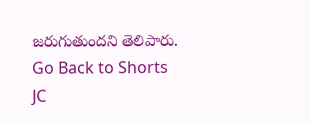జ‌రుగుతుంద‌ని తెలిపారు.
Go Back to Shorts
JC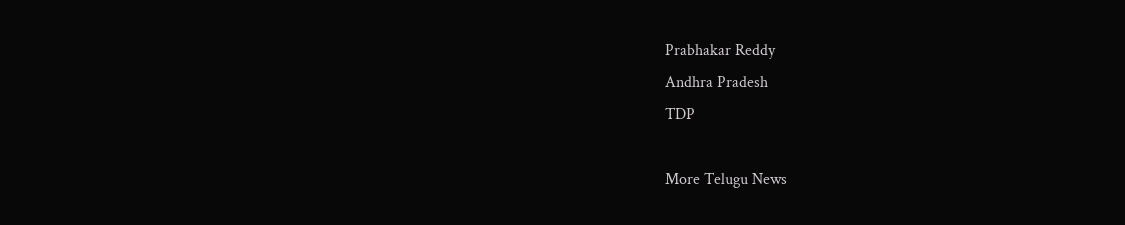Prabhakar Reddy
Andhra Pradesh
TDP

More Telugu News